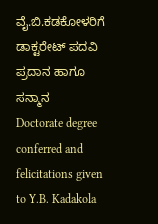ವೈ.ಬಿ.ಕಡಕೋಳರಿಗೆ ಡಾಕ್ಟರೇಟ್ ಪದವಿ ಪ್ರದಾನ ಹಾಗೂ ಸನ್ಮಾನ
Doctorate degree conferred and felicitations given to Y.B. Kadakola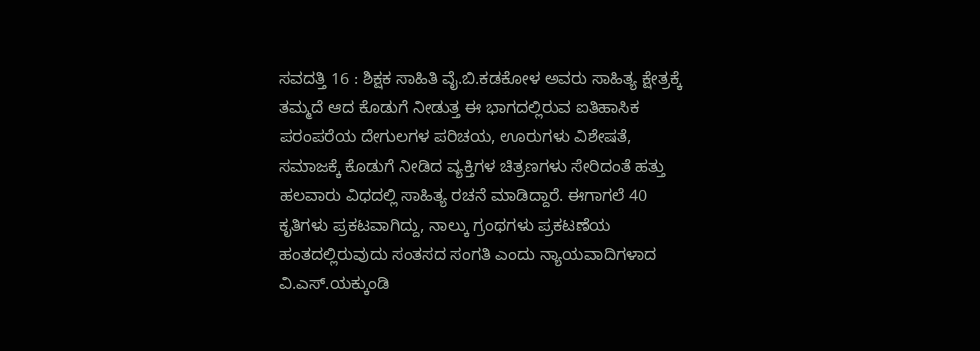ಸವದತ್ತಿ 16 : ಶಿಕ್ಷಕ ಸಾಹಿತಿ ವೈ.ಬಿ.ಕಡಕೋಳ ಅವರು ಸಾಹಿತ್ಯ ಕ್ಷೇತ್ರಕ್ಕೆ ತಮ್ಮದೆ ಆದ ಕೊಡುಗೆ ನೀಡುತ್ತ ಈ ಭಾಗದಲ್ಲಿರುವ ಐತಿಹಾಸಿಕ ಪರಂಪರೆಯ ದೇಗುಲಗಳ ಪರಿಚಯ, ಊರುಗಳು ವಿಶೇಷತೆ, ಸಮಾಜಕ್ಕೆ ಕೊಡುಗೆ ನೀಡಿದ ವ್ಯಕ್ತಿಗಳ ಚಿತ್ರಣಗಳು ಸೇರಿದಂತೆ ಹತ್ತು ಹಲವಾರು ವಿಧದಲ್ಲಿ ಸಾಹಿತ್ಯ ರಚನೆ ಮಾಡಿದ್ದಾರೆ. ಈಗಾಗಲೆ 40 ಕೃತಿಗಳು ಪ್ರಕಟವಾಗಿದ್ದು, ನಾಲ್ಕು ಗ್ರಂಥಗಳು ಪ್ರಕಟಣೆಯ ಹಂತದಲ್ಲಿರುವುದು ಸಂತಸದ ಸಂಗತಿ ಎಂದು ನ್ಯಾಯವಾದಿಗಳಾದ ವಿ.ಎಸ್.ಯಕ್ಕುಂಡಿ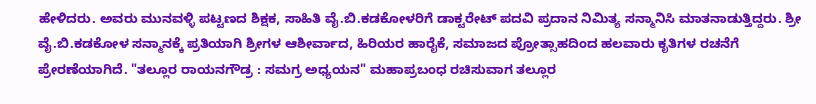ಹೇಳಿದರು. ಅವರು ಮುನವಳ್ಳಿ ಪಟ್ಟಣದ ಶಿಕ್ಷಕ, ಸಾಹಿತಿ ವೈ.ಬಿ.ಕಡಕೋಳರಿಗೆ ಡಾಕ್ಟರೇಟ್ ಪದವಿ ಪ್ರದಾನ ನಿಮಿತ್ಯ ಸನ್ಮಾನಿಸಿ ಮಾತನಾಡುತ್ತಿದ್ದರು. ಶ್ರೀ ವೈ.ಬಿ.ಕಡಕೋಳ ಸನ್ಮಾನಕ್ಕೆ ಪ್ರತಿಯಾಗಿ ಶ್ರೀಗಳ ಆಶೀರ್ವಾದ, ಹಿರಿಯರ ಹಾರೈಕೆ, ಸಮಾಜದ ಪ್ರೋತ್ಸಾಹದಿಂದ ಹಲವಾರು ಕೃತಿಗಳ ರಚನೆಗೆ ಪ್ರೇರಣೆಯಾಗಿದೆ. "ತಲ್ಲೂರ ರಾಯನಗೌಡ್ರ : ಸಮಗ್ರ ಅಧ್ಯಯನ" ಮಹಾಪ್ರಬಂಧ ರಚಿಸುವಾಗ ತಲ್ಲೂರ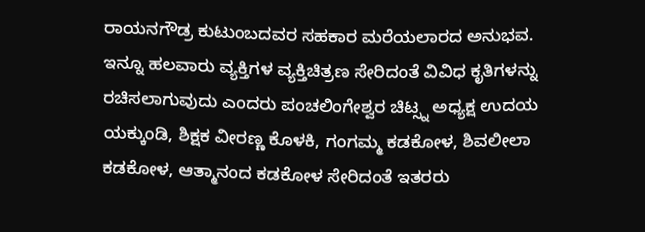ರಾಯನಗೌಡ್ರ ಕುಟುಂಬದವರ ಸಹಕಾರ ಮರೆಯಲಾರದ ಅನುಭವ. ಇನ್ನೂ ಹಲವಾರು ವ್ಯಕ್ತಿಗಳ ವ್ಯಕ್ತಿಚಿತ್ರಣ ಸೇರಿದಂತೆ ವಿವಿಧ ಕೃತಿಗಳನ್ನು ರಚಿಸಲಾಗುವುದು ಎಂದರು ಪಂಚಲಿಂಗೇಶ್ವರ ಚಿಟ್ಸ್ನ ಅಧ್ಯಕ್ಷ ಉದಯ ಯಕ್ಕುಂಡಿ, ಶಿಕ್ಷಕ ವೀರಣ್ಣ ಕೊಳಕಿ, ಗಂಗಮ್ಮ ಕಡಕೋಳ, ಶಿವಲೀಲಾ ಕಡಕೋಳ, ಆತ್ಮಾನಂದ ಕಡಕೋಳ ಸೇರಿದಂತೆ ಇತರರು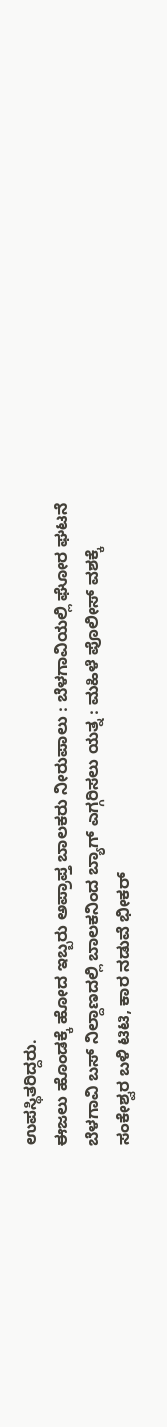ಉಪಸ್ಥಿತರಿದ್ದರು.
ಈಜಲು ಹೊಂಡಕ್ಕೆ ಹೋದ ಇಬ್ಬರು ಅಪ್ರಾಪ್ತ ಬಾಲಕರು ನೀರುಪಾಲು : ಬೆಳಗಾವಿಯಲ್ಲಿ ಘೋರ ಘಟನೆ
ಬೆಳಗಾವಿ ಬಸ್ ನಿಲ್ದಾಣದಲ್ಲಿ ಬಾಲಕನಿಂದ ಬ್ಯಾಗ್ ಎಗ್ಗರಿಸಲು ಯತ್ನ : ಮಹಿಳೆ ಪೊಲೀಸ್ ವಶಕ್ಕೆ
ಸಂಕೇಶ್ವರ ಬಳಿ ಟಿಟಿ, ಕಾರ ನಡುವೆ ಭೀಕರ್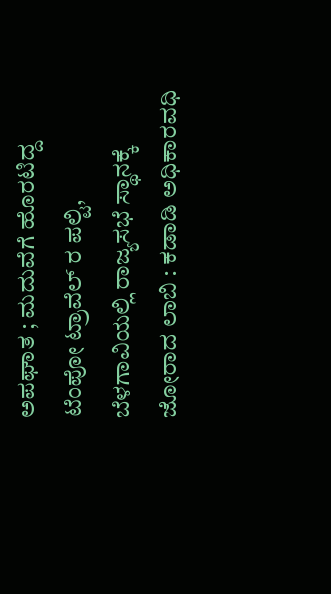ಅಪಘಾತ ; ಮದುವೆಗೆ ಹೊರಟಿದ್ದ ಟೆಂಪೋ ಟ್ರಾವೆಲ್ ರ ಪಲ್ಟಿ,
ಬೆಳಗಾವಿಯಲ್ಲಿ ರಾಜ್ಯಸಭೆ ಸ್ಥಾನಕ್ಕೆ ಜೋರಾದ ಲಾಬಿ : ಕಡಾಡಿ ಅಧಿಕಾರವಧಿ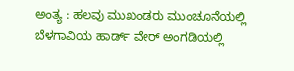ಅಂತ್ಯ : ಹಲವು ಮುಖಂಡರು ಮುಂಚೂನೆಯಲ್ಲಿ
ಬೆಳಗಾವಿಯ ಹಾರ್ಡ್ ವೇರ್ ಅಂಗಡಿಯಲ್ಲಿ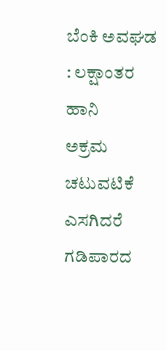ಬೆಂಕಿ ಅವಘಡ : ಲಕ್ಷಾಂತರ ಹಾನಿ
ಅಕ್ರಮ ಚಟುವಟಿಕೆ ಎಸಗಿದರೆ ಗಡಿಪಾರದ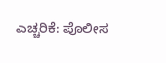ಎಚ್ಚರಿಕೆ: ಪೊಲೀಸ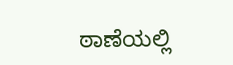ಠಾಣೆಯಲ್ಲಿ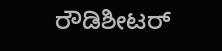ರೌಡಿಶೀಟರ್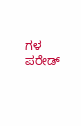ಗಳ ಪರೇಡ್